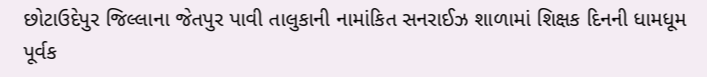છોટાઉદેપુર જિલ્લાના જેતપુર પાવી તાલુકાની નામાંકિત સનરાઈઝ શાળામાં શિક્ષક દિનની ધામધૂમ પૂર્વક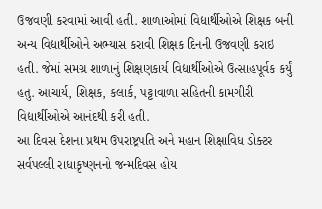ઉજવણી કરવામાં આવી હતી. શાળાઓમાં વિદ્યાર્થીઓએ શિક્ષક બની અન્ય વિદ્યાર્થીઓને અભ્યાસ કરાવી શિક્ષક દિનની ઉજવણી કરાઇ હતી. જેમાં સમગ્ર શાળાનું શિક્ષણકાર્ય વિદ્યાર્થીઓએ ઉત્સાહપૂર્વક કર્યું હતુ. આચાર્ય, શિક્ષક, કલાર્ક, પટ્ટાવાળા સહિતની કામગીરી વિદ્યાર્થીઓએ આનંદથી કરી હતી.
આ દિવસ દેશના પ્રથમ ઉપરાષ્ટ્રપતિ અને મહાન શિક્ષાવિધ ડોક્ટર સર્વપલ્લી રાધાકૃષ્ણનનો જન્મદિવસ હોય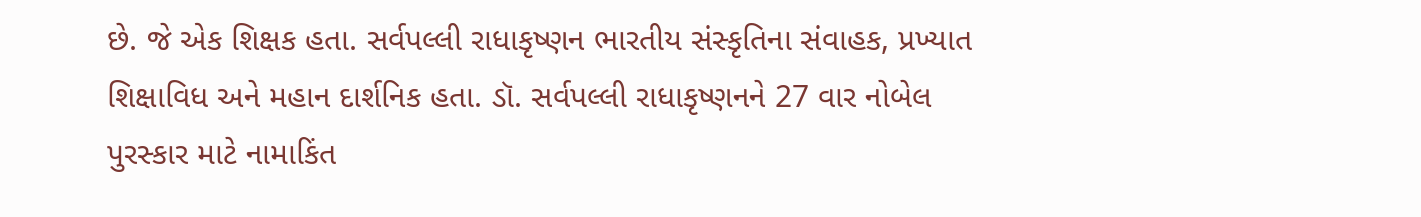છે. જે એક શિક્ષક હતા. સર્વપલ્લી રાધાકૃષ્ણન ભારતીય સંસ્કૃતિના સંવાહક, પ્રખ્યાત શિક્ષાવિધ અને મહાન દાર્શનિક હતા. ડૉ. સર્વપલ્લી રાધાકૃષ્ણનને 27 વાર નોબેલ પુરસ્કાર માટે નામાકિંત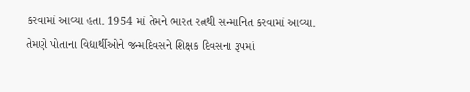કરવામાં આવ્યા હતા. 1954 માં તેમને ભારત રત્નથી સન્માનિત કરવામાં આવ્યા. તેમણે પોતાના વિદ્યાર્થીઓને જન્મદિવસને શિક્ષક દિવસના રૂપમાં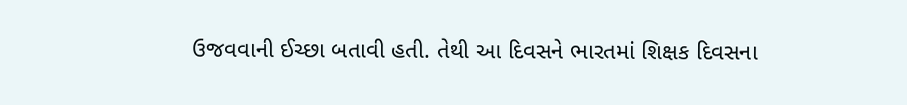ઉજવવાની ઈચ્છા બતાવી હતી. તેથી આ દિવસને ભારતમાં શિક્ષક દિવસના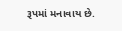રૂપમાં મનાવાય છે.